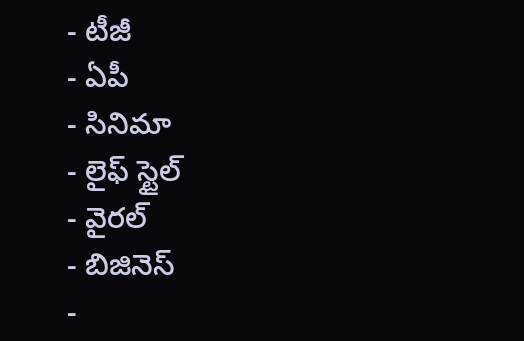- టీజీ
- ఏపీ
- సినిమా
- లైఫ్ స్టైల్
- వైరల్
- బిజినెస్
-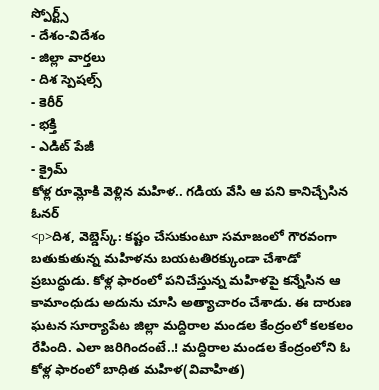స్పోర్ట్స్
- దేశం-విదేశం
- జిల్లా వార్తలు
- దిశ స్పెషల్స్
- కెరీర్
- భక్తి
- ఎడిట్ పేజీ
- క్రైమ్
కోళ్ల రూమ్లోకి వెళ్లిన మహిళ.. గడియ వేసి ఆ పని కానిచ్చేసిన ఓనర్
<p>దిశ, వెబ్డెస్క్: కష్టం చేసుకుంటూ సమాజంలో గౌరవంగా బతుకుతున్న మహిళను బయటతిరక్కుండా చేశాడో ప్రబుద్ధుడు. కోళ్ల ఫారంలో పనిచేస్తున్న మహిళపై కన్నేసిన ఆ కామాంధుడు అదును చూసి అత్యాచారం చేశాడు. ఈ దారుణ ఘటన సూర్యాపేట జిల్లా మద్దిరాల మండల కేంద్రంలో కలకలం రేపింది. ఎలా జరిగిందంటే..! మద్దిరాల మండల కేంద్రంలోని ఓ కోళ్ల ఫారంలో బాధిత మహిళ(వివాహిత)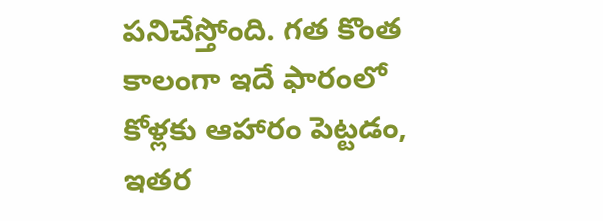పనిచేస్తోంది. గత కొంత కాలంగా ఇదే ఫారంలో కోళ్లకు ఆహారం పెట్టడం, ఇతర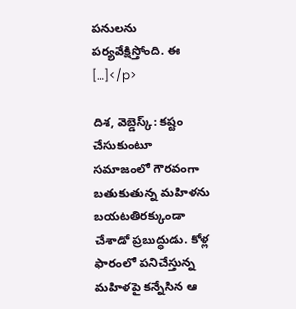పనులను పర్యవేక్షిస్తోంది. ఈ […]</p>

దిశ, వెబ్డెస్క్: కష్టం చేసుకుంటూ సమాజంలో గౌరవంగా బతుకుతున్న మహిళను బయటతిరక్కుండా చేశాడో ప్రబుద్ధుడు. కోళ్ల ఫారంలో పనిచేస్తున్న మహిళపై కన్నేసిన ఆ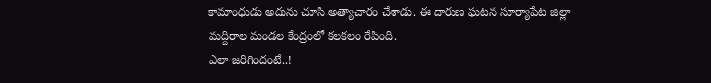కామాంధుడు అదును చూసి అత్యాచారం చేశాడు. ఈ దారుణ ఘటన సూర్యాపేట జిల్లా మద్దిరాల మండల కేంద్రంలో కలకలం రేపింది.
ఎలా జరిగిందంటే..!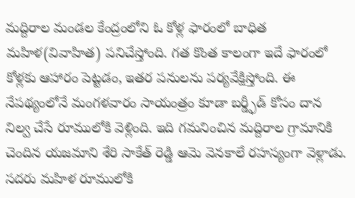మద్దిరాల మండల కేంద్రంలోని ఓ కోళ్ల ఫారంలో బాధిత మహిళ(వివాహిత) పనిచేస్తోంది. గత కొంత కాలంగా ఇదే ఫారంలో కోళ్లకు ఆహారం పెట్టడం, ఇతర పనులను పర్యవేక్షిస్తోంది. ఈ నేపథ్యంలోనే మంగళవారం సాయంత్రం కూడా బర్డ్ఫీడ్ కోసం దాన నిల్వ చేసే రూములోకి వెళ్లింది. ఇది గమనించిన మద్దిరాల గ్రామానికి చెందిన యజమాని శేరి సాకేత్ రెడ్డి ఆమె వెనకాలే రహస్యంగా వెళ్లాడు. సదరు మహిళ రూములోకి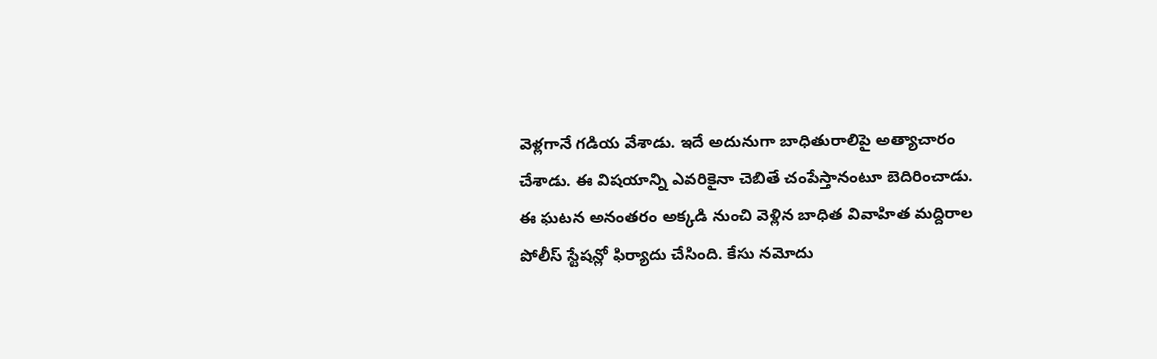వెళ్లగానే గడియ వేశాడు. ఇదే అదునుగా బాధితురాలిపై అత్యాచారం చేశాడు. ఈ విషయాన్ని ఎవరికైనా చెబితే చంపేస్తానంటూ బెదిరించాడు. ఈ ఘటన అనంతరం అక్కడి నుంచి వెళ్లిన బాధిత వివాహిత మద్దిరాల పోలీస్ స్టేషన్లో ఫిర్యాదు చేసింది. కేసు నమోదు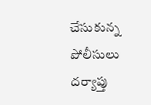చేసుకున్న పోలీసులు దర్యాప్తు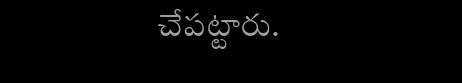చేపట్టారు.